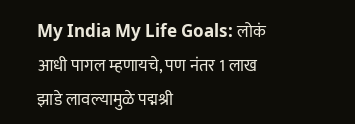My India My Life Goals: लोकं आधी पागल म्हणायचे, पण नंतर 1 लाख झाडे लावल्यामुळे पद्मश्री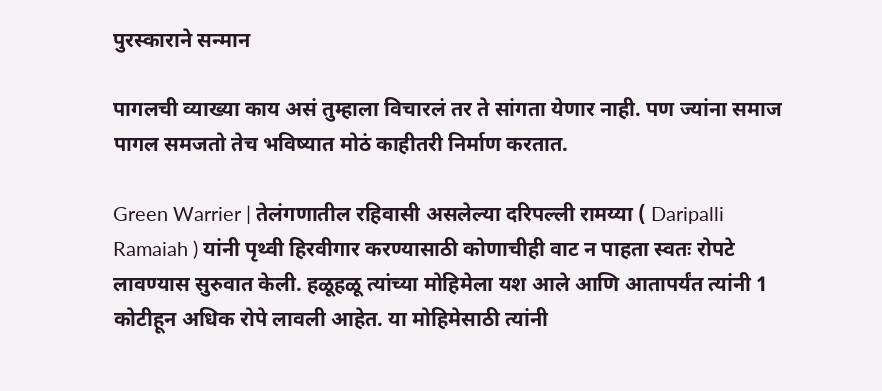पुरस्काराने सन्मान

पागलची व्याख्या काय असं तुम्हाला विचारलं तर ते सांगता येणार नाही. पण ज्यांना समाज पागल समजतो तेच भविष्यात मोठं काहीतरी निर्माण करतात.

Green Warrier | तेलंगणातील रहिवासी असलेल्या दरिपल्ली रामय्या ( Daripalli Ramaiah ) यांनी पृथ्वी हिरवीगार करण्यासाठी कोणाचीही वाट न पाहता स्वतः रोपटे लावण्यास सुरुवात केली. हळूहळू त्यांच्या मोहिमेला यश आले आणि आतापर्यंत त्यांनी 1 कोटीहून अधिक रोपे लावली आहेत. या मोहिमेसाठी त्यांनी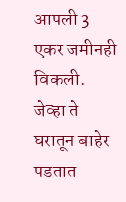आपली 3 एकर जमीनही विकली. जेव्हा ते घरातून बाहेर पडतात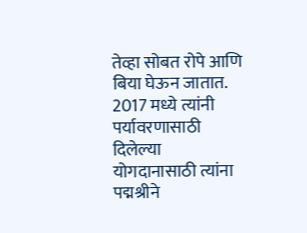तेव्हा सोबत रोपे आणि बिया घेऊन जातात. 2017 मध्ये त्यांनी पर्यावरणासाठी दिलेल्या योगदानासाठी त्यांना पद्मश्रीने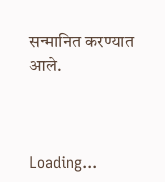सन्मानित करण्यात आले.



Loading...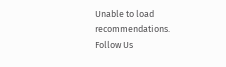Unable to load recommendations.
Follow Us